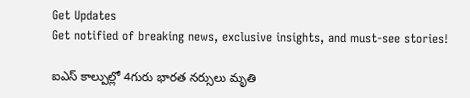Get Updates
Get notified of breaking news, exclusive insights, and must-see stories!

ఐఎస్ కాల్పుల్లో 4గురు భారత నర్సులు మృతి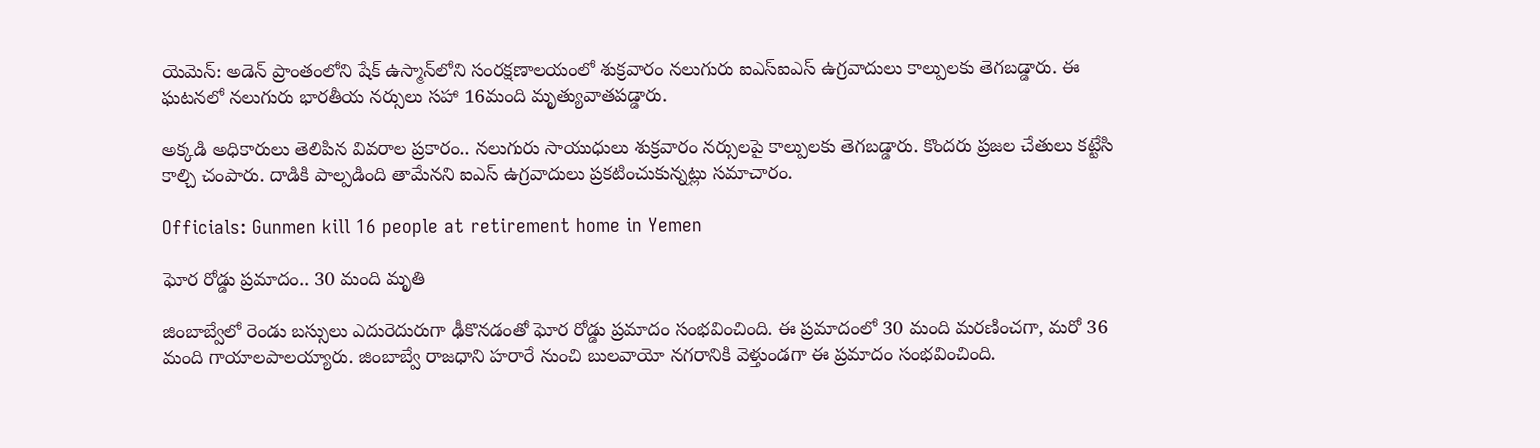యెమెన్‌: అడెన్ ప్రాంతంలోని షేక్ ఉస్మాన్‌లోని సంరక్షణాలయంలో శుక్రవారం నలుగురు ఐఎస్ఐఎస్ ఉగ్రవాదులు కాల్పులకు తెగబడ్డారు. ఈ ఘటనలో నలుగురు భారతీయ నర్సులు సహా 16మంది మృత్యువాతపడ్డారు.

అక్కడి అధికారులు తెలిపిన వివరాల ప్రకారం.. నలుగురు సాయుధులు శుక్రవారం నర్సులపై కాల్పులకు తెగబడ్డారు. కొందరు ప్రజల చేతులు కట్టేసి కాల్చి చంపారు. దాడికి పాల్పడింది తామేనని ఐఎస్ ఉగ్రవాదులు ప్రకటించుకున్నట్లు సమాచారం.

Officials: Gunmen kill 16 people at retirement home in Yemen

ఘోర రోడ్డు ప్రమాదం.. 30 మంది మృతి

జింబాబ్వేలో రెండు బస్సులు ఎదురెదురుగా ఢీకొనడంతో ఘోర రోడ్డు ప్రమాదం సంభవించింది. ఈ ప్రమాదంలో 30 మంది మరణించగా, మరో 36 మంది గాయాలపాలయ్యారు. జింబాబ్వే రాజధాని హరారే నుంచి బులవాయో నగరానికి వెళ్తుండగా ఈ ప్రమాదం సంభవించింది.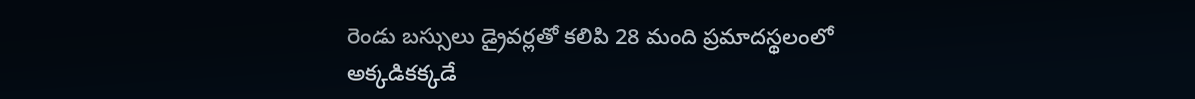రెండు బస్సులు డ్రైవర్లతో కలిపి 28 మంది ప్రమాదస్థలంలో అక్కడికక్కడే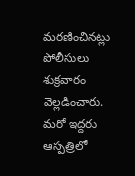మరణించినట్లు పోలీసులు శుక్రవారం వెల్లడించారు. మరో ఇద్దరు ఆస్పత్రిలో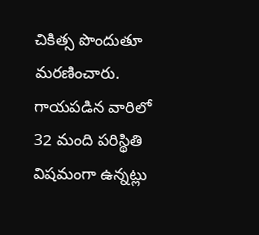చికిత్స పొందుతూ మరణించారు. గాయపడిన వారిలో 32 మంది పరిస్థితి విషమంగా ఉన్నట్లు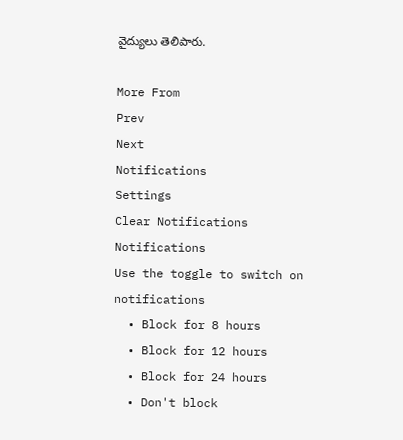వైద్యులు తెలిపారు.

More From
Prev
Next
Notifications
Settings
Clear Notifications
Notifications
Use the toggle to switch on notifications
  • Block for 8 hours
  • Block for 12 hours
  • Block for 24 hours
  • Don't block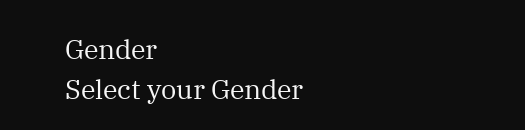Gender
Select your Gender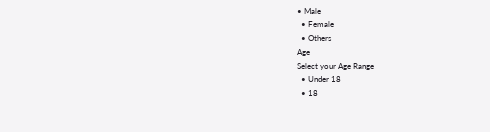• Male
  • Female
  • Others
Age
Select your Age Range
  • Under 18
  • 18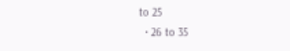to 25
  • 26 to 35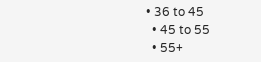• 36 to 45
  • 45 to 55
  • 55+